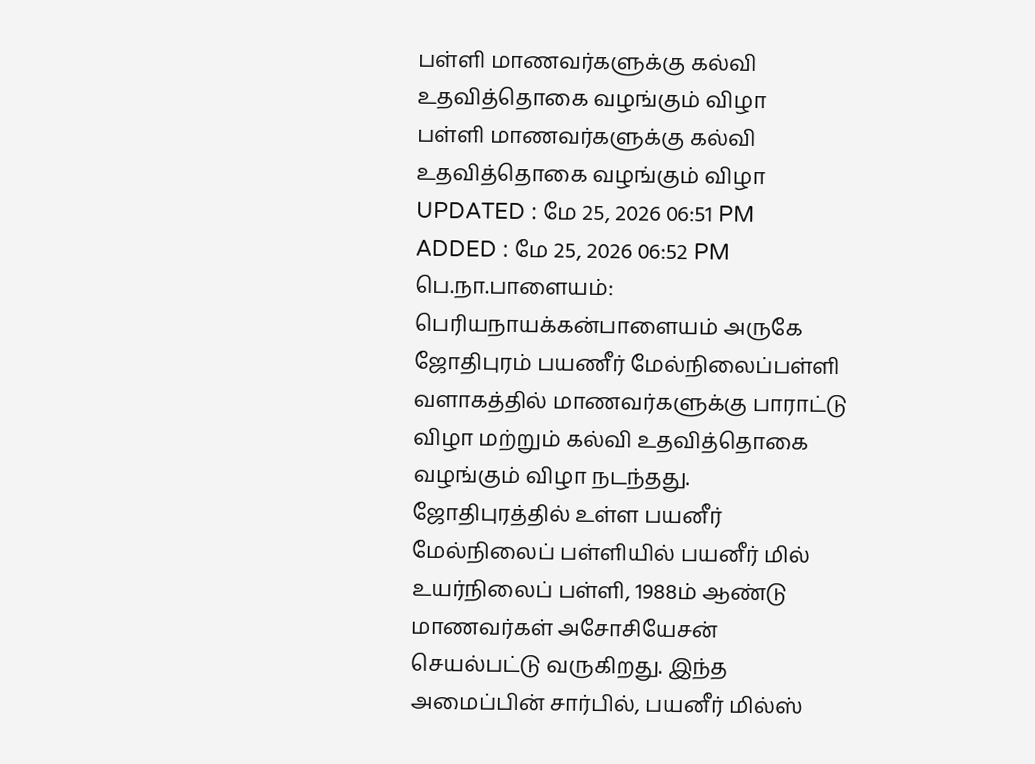பள்ளி மாணவர்களுக்கு கல்வி உதவித்தொகை வழங்கும் விழா
பள்ளி மாணவர்களுக்கு கல்வி உதவித்தொகை வழங்கும் விழா
UPDATED : மே 25, 2026 06:51 PM
ADDED : மே 25, 2026 06:52 PM
பெ.நா.பாளையம்:
பெரியநாயக்கன்பாளையம் அருகே ஜோதிபுரம் பயணீர் மேல்நிலைப்பள்ளி வளாகத்தில் மாணவர்களுக்கு பாராட்டு விழா மற்றும் கல்வி உதவித்தொகை வழங்கும் விழா நடந்தது.
ஜோதிபுரத்தில் உள்ள பயனீர் மேல்நிலைப் பள்ளியில் பயனீர் மில் உயர்நிலைப் பள்ளி, 1988ம் ஆண்டு மாணவர்கள் அசோசியேசன் செயல்பட்டு வருகிறது. இந்த அமைப்பின் சார்பில், பயனீர் மில்ஸ்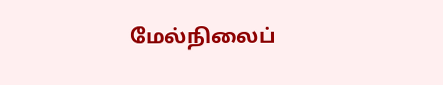மேல்நிலைப்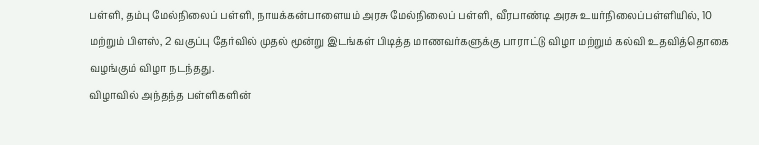பள்ளி, தம்பு மேல்நிலைப் பள்ளி, நாயக்கன்பாளையம் அரசு மேல்நிலைப் பள்ளி, வீரபாண்டி அரசு உயர்நிலைப்பள்ளியில், 10 மற்றும் பிளஸ், 2 வகுப்பு தேர்வில் முதல் மூன்று இடங்கள் பிடித்த மாணவர்களுக்கு பாராட்டு விழா மற்றும் கல்வி உதவித்தொகை வழங்கும் விழா நடந்தது.
விழாவில் அந்தந்த பள்ளிகளின்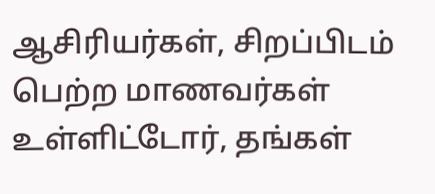ஆசிரியர்கள், சிறப்பிடம் பெற்ற மாணவர்கள் உள்ளிட்டோர், தங்கள்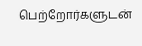பெற்றோர்களுடன்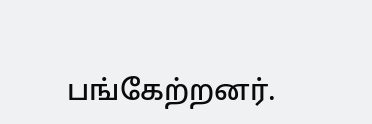பங்கேற்றனர்.